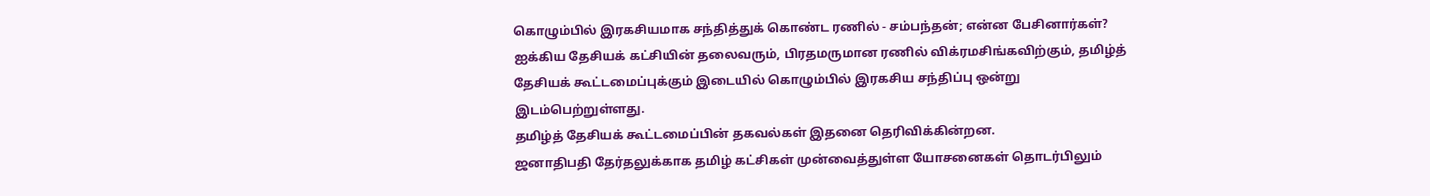கொழும்பில் இரகசியமாக சந்தித்துக் கொண்ட ரணில் - சம்பந்தன்; என்ன பேசினார்கள்?
ஐக்கிய தேசியக் கட்சியின் தலைவரும், பிரதமருமான ரணில் விக்ரமசிங்கவிற்கும், தமிழ்த் தேசியக் கூட்டமைப்புக்கும் இடையில் கொழும்பில் இரகசிய சந்திப்பு ஒன்று இடம்பெற்றுள்ளது.
தமிழ்த் தேசியக் கூட்டமைப்பின் தகவல்கள் இதனை தெரிவிக்கின்றன.
ஜனாதிபதி தேர்தலுக்காக தமிழ் கட்சிகள் முன்வைத்துள்ள யோசனைகள் தொடர்பிலும்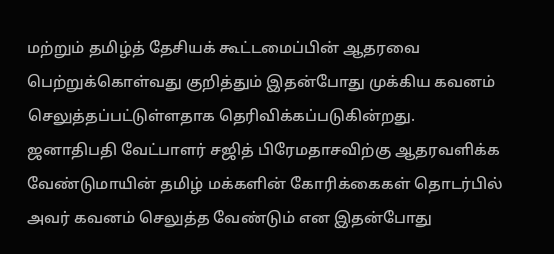மற்றும் தமிழ்த் தேசியக் கூட்டமைப்பின் ஆதரவை பெற்றுக்கொள்வது குறித்தும் இதன்போது முக்கிய கவனம் செலுத்தப்பட்டுள்ளதாக தெரிவிக்கப்படுகின்றது.
ஜனாதிபதி வேட்பாளர் சஜித் பிரேமதாசவிற்கு ஆதரவளிக்க வேண்டுமாயின் தமிழ் மக்களின் கோரிக்கைகள் தொடர்பில் அவர் கவனம் செலுத்த வேண்டும் என இதன்போது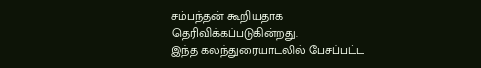சம்பந்தன் கூறியதாக தெரிவிக்கப்படுகின்றது.
இந்த கலந்துரையாடலில் பேசப்பட்ட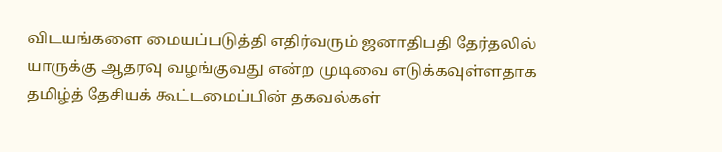விடயங்களை மையப்படுத்தி எதிர்வரும் ஜனாதிபதி தேர்தலில் யாருக்கு ஆதரவு வழங்குவது என்ற முடிவை எடுக்கவுள்ளதாக தமிழ்த் தேசியக் கூட்டமைப்பின் தகவல்கள்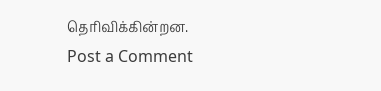தெரிவிக்கின்றன.
Post a Comment